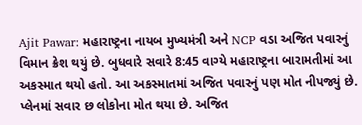Ajit Pawar: મહારાષ્ટ્રના નાયબ મુખ્યમંત્રી અને NCP વડા અજિત પવારનું વિમાન ક્રેશ થયું છે. બુધવારે સવારે 8:45 વાગ્યે મહારાષ્ટ્રના બારામતીમાં આ અકસ્માત થયો હતો. આ અકસ્માતમાં અજિત પવારનું પણ મોત નીપજ્યું છે. પ્લેનમાં સવાર છ લોકોના મોત થયા છે. અજિત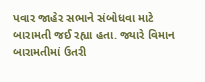પવાર જાહેર સભાને સંબોધવા માટે બારામતી જઈ રહ્યા હતા. જ્યારે વિમાન બારામતીમાં ઉતરી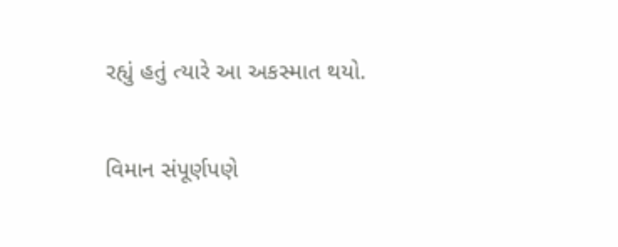રહ્યું હતું ત્યારે આ અકસ્માત થયો.

વિમાન સંપૂર્ણપણે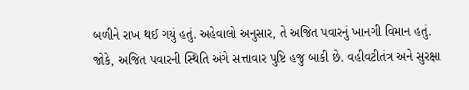બળીને રાખ થઈ ગયું હતું. અહેવાલો અનુસાર, તે અજિત પવારનું ખાનગી વિમાન હતું. જોકે, અજિત પવારની સ્થિતિ અંગે સત્તાવાર પુષ્ટિ હજુ બાકી છે. વહીવટીતંત્ર અને સુરક્ષા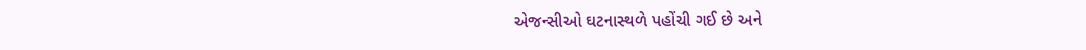એજન્સીઓ ઘટનાસ્થળે પહોંચી ગઈ છે અને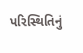પરિસ્થિતિનું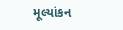મૂલ્યાંકન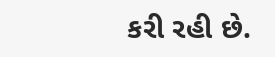કરી રહી છે.